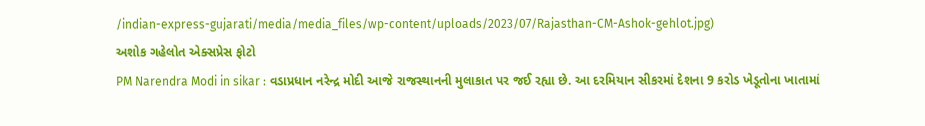/indian-express-gujarati/media/media_files/wp-content/uploads/2023/07/Rajasthan-CM-Ashok-gehlot.jpg)
અશોક ગહેલોત એક્સપ્રેસ ફોટો
PM Narendra Modi in sikar : વડાપ્રધાન નરેન્દ્ર મોદી આજે રાજસ્થાનની મુલાકાત પર જઈ રહ્યા છે. આ દરમિયાન સીકરમાં દેશના 9 કરોડ ખેડૂતોના ખાતામાં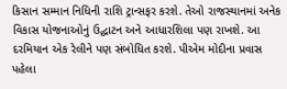કિસાન સમ્માન નિધિની રાશિ ટ્રાન્સફર કરશે. તેઓ રાજસ્થાનમાં અનેક વિકાસ યોજનાઓનું ઉદ્ઘાટન અને આધારશિલા પણ રાખશે. આ દરમિયાન એક રેલીને પણ સંબોધિત કરશે. પીએમ મોદીના પ્રવાસ પહેલા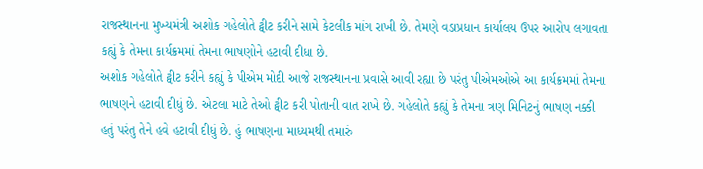રાજસ્થાનના મુખ્યમંત્રી અશોક ગહેલોતે ટ્વીટ કરીને સામે કેટલીક માંગ રાખી છે. તેમણે વડાપ્રધાન કાર્યાલય ઉપર આરોપ લગાવતા કહ્યું કે તેમના કાર્યક્રમમાં તેમના ભાષણોને હટાવી દીધા છે.
અશોક ગહેલોતે ટ્વીટ કરીને કહ્યું કે પીએમ મોદી આજે રાજસ્થાનના પ્રવાસે આવી રહ્યા છે પરંતુ પીએમઓએ આ કાર્યક્રમમાં તેમના ભાષણને હટાવી દીધું છે. એટલા માટે તેઓ ટ્વીટ કરી પોતાની વાત રાખે છે. ગહેલોતે કહ્યું કે તેમના ત્રણ મિનિટનું ભાષણ નક્કી હતું પરંતુ તેને હવે હટાવી દીધું છે. હું ભાષણના માધ્યમથી તમારું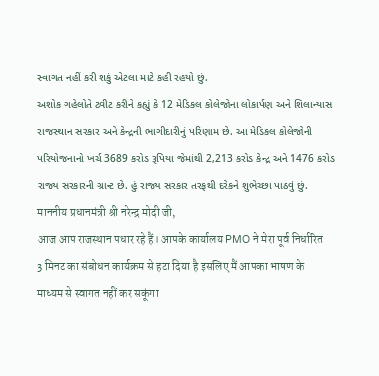સ્વાગત નહીં કરી શકું એટલા માટે કહી રહયો છું.
અશોક ગહેલોતે ટ્વીટ કરીને કહ્યું કે 12 મેડિકલ કોલેજોના લોકાર્પણ અને શિલાન્યાસ રાજસ્થાન સરકાર અને કેન્દ્રની ભાગીદારીનું પરિણામ છે. આ મેડિકલ કોલેજોની પરિયોજનાનો ખર્ચ 3689 કરોડ રૂપિયા જેમાંથી 2,213 કરોડ કેન્દ્ર અને 1476 કરોડ રાજ્ય સરકારની ગ્રાન્ટ છે. હું રાજ્ય સરકાર તરફથી દરેકને શુભેચ્છા પાઠવું છું.
माननीय प्रधानमंत्री श्री नरेन्द्र मोदी जी,
आज आप राजस्थान पधार रहे हैं। आपके कार्यालय PMO ने मेरा पूर्व निर्धारित 3 मिनट का संबोधन कार्यक्रम से हटा दिया है इसलिए मैं आपका भाषण के माध्यम से स्वागत नहीं कर सकूंगा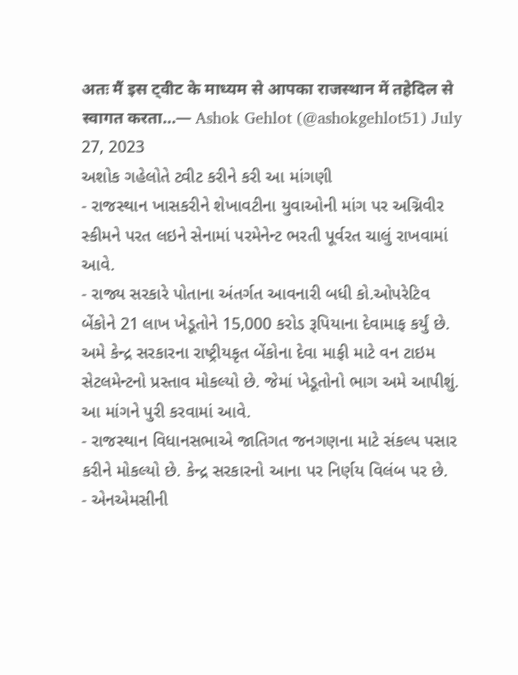अतः मैं इस ट्वीट के माध्यम से आपका राजस्थान में तहेदिल से स्वागत करता…— Ashok Gehlot (@ashokgehlot51) July 27, 2023
અશોક ગહેલોતે ટ્વીટ કરીને કરી આ માંગણી
- રાજસ્થાન ખાસકરીને શેખાવટીના યુવાઓની માંગ પર અગ્નિવીર સ્કીમને પરત લઇને સેનામાં પરમેનેન્ટ ભરતી પૂર્વરત ચાલું રાખવામાં આવે.
- રાજ્ય સરકારે પોતાના અંતર્ગત આવનારી બધી કો.ઓપરેટિવ બેંકોને 21 લાખ ખેડૂતોને 15,000 કરોડ રૂપિયાના દેવામાફ કર્યું છે. અમે કેન્દ્ર સરકારના રાષ્ટ્રીયકૃત બેંકોના દેવા માફી માટે વન ટાઇમ સેટલમેન્ટનો પ્રસ્તાવ મોકલ્યો છે. જેમાં ખેડૂતોનો ભાગ અમે આપીશું. આ માંગને પુરી કરવામાં આવે.
- રાજસ્થાન વિધાનસભાએ જાતિગત જનગણના માટે સંકલ્પ પસાર કરીને મોકલ્યો છે. કેન્દ્ર સરકારનો આના પર નિર્ણય વિલંબ પર છે.
- એનએમસીની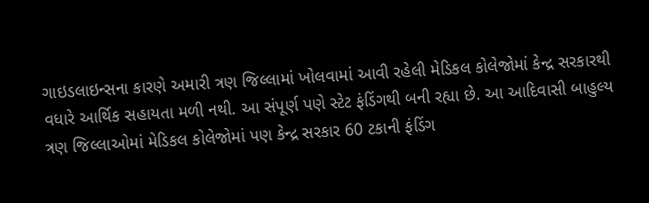ગાઇડલાઇન્સના કારણે અમારી ત્રણ જિલ્લામાં ખોલવામાં આવી રહેલી મેડિકલ કોલેજોમાં કેન્દ્ર સરકારથી વધારે આર્થિક સહાયતા મળી નથી. આ સંપૂર્ણ પણે સ્ટેટ ફંડિંગથી બની રહ્યા છે. આ આદિવાસી બાહુલ્ય ત્રણ જિલ્લાઓમાં મેડિકલ કોલેજોમાં પણ કેન્દ્ર સરકાર 60 ટકાની ફંડિંગ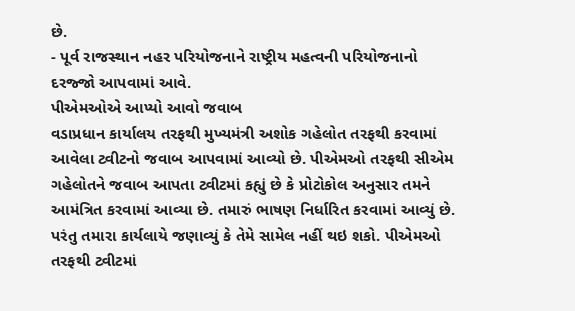છે.
- પૂર્વ રાજસ્થાન નહર પરિયોજનાને રાષ્ટ્રીય મહત્વની પરિયોજનાનો દરજ્જો આપવામાં આવે.
પીએમઓએ આપ્યો આવો જવાબ
વડાપ્રધાન કાર્યાલય તરફથી મુખ્યમંત્રી અશોક ગહેલોત તરફથી કરવામાં આવેલા ટ્વીટનો જવાબ આપવામાં આવ્યો છે. પીએમઓ તરફથી સીએમ ગહેલોતને જવાબ આપતા ટ્વીટમાં કહ્યું છે કે પ્રોટોકોલ અનુસાર તમને આમંત્રિત કરવામાં આવ્યા છે. તમારું ભાષણ નિર્ધારિત કરવામાં આવ્યું છે. પરંતુ તમારા કાર્યલાયે જણાવ્યું કે તેમે સામેલ નહીં થઇ શકો. પીએમઓ તરફથી ટ્વીટમાં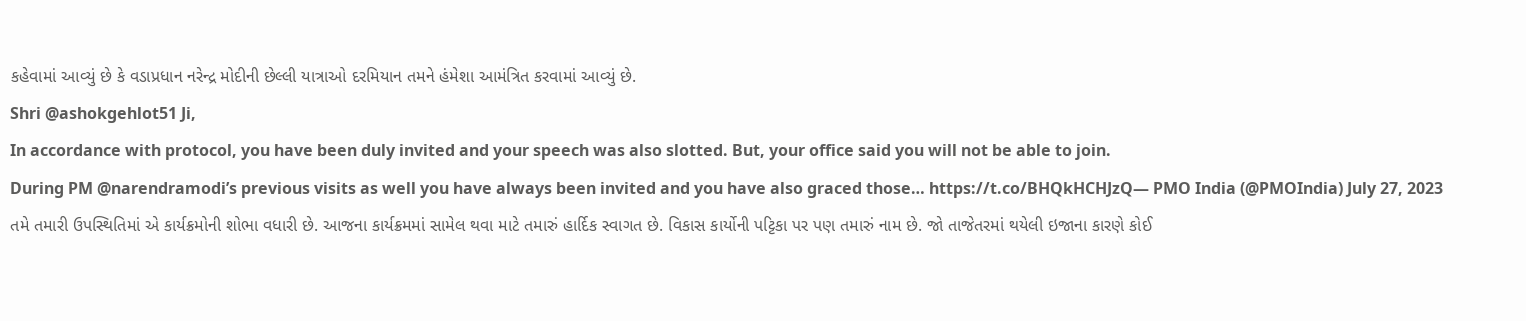કહેવામાં આવ્યું છે કે વડાપ્રધાન નરેન્દ્ર મોદીની છેલ્લી યાત્રાઓ દરમિયાન તમને હંમેશા આમંત્રિત કરવામાં આવ્યું છે.
Shri @ashokgehlot51 Ji,
In accordance with protocol, you have been duly invited and your speech was also slotted. But, your office said you will not be able to join.
During PM @narendramodi’s previous visits as well you have always been invited and you have also graced those… https://t.co/BHQkHCHJzQ— PMO India (@PMOIndia) July 27, 2023
તમે તમારી ઉપસ્થિતિમાં એ કાર્યક્રમોની શોભા વધારી છે. આજના કાર્યક્રમમાં સામેલ થવા માટે તમારું હાર્દિક સ્વાગત છે. વિકાસ કાર્યોની પટ્ટિકા પર પણ તમારું નામ છે. જો તાજેતરમાં થયેલી ઇજાના કારણે કોઈ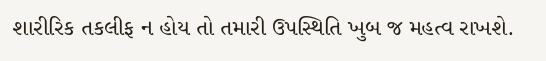શારીરિક તકલીફ ન હોય તો તમારી ઉપસ્થિતિ ખુબ જ મહત્વ રાખશે.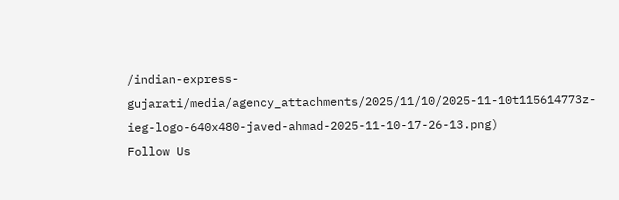/indian-express-gujarati/media/agency_attachments/2025/11/10/2025-11-10t115614773z-ieg-logo-640x480-javed-ahmad-2025-11-10-17-26-13.png)
Follow Us